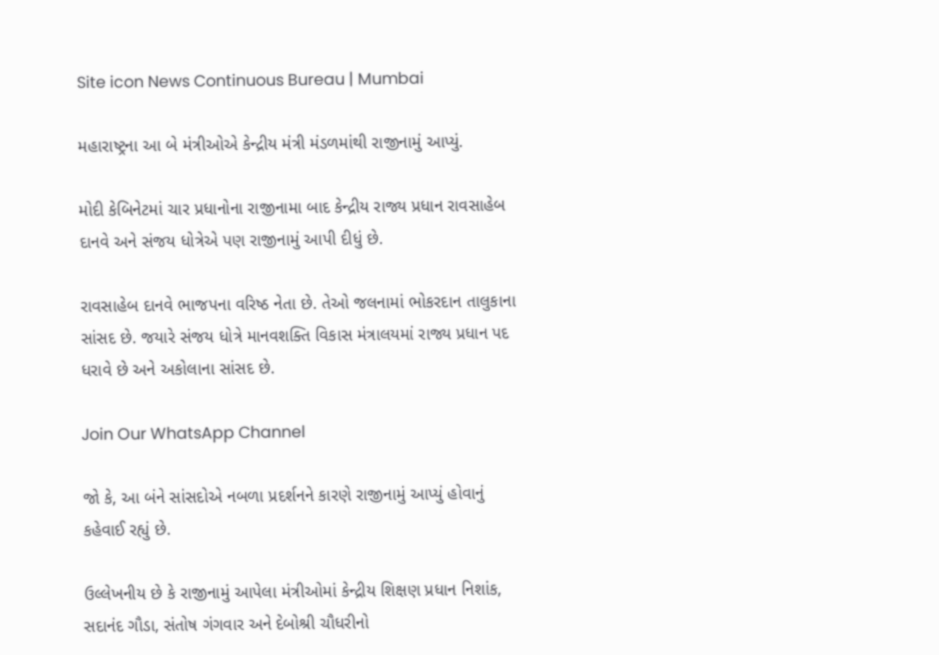Site icon News Continuous Bureau | Mumbai

મહારાષ્ટ્રના આ બે મંત્રીઓએ કેન્દ્રીય મંત્રી મંડળમાંથી રાજીનામું આપ્યું.

મોદી કેબિનેટમાં ચાર પ્રધાનોના રાજીનામા બાદ કેન્દ્રીય રાજ્ય પ્રધાન રાવસાહેબ દાનવે અને સંજય ધોત્રેએ પણ રાજીનામું આપી દીધું છે.

રાવસાહેબ દાનવે ભાજપના વરિષ્ઠ નેતા છે. તેઓ જલનામાં ભોકરદાન તાલુકાના સાંસદ છે. જયારે સંજય ધોત્રે માનવશક્તિ વિકાસ મંત્રાલયમાં રાજ્ય પ્રધાન પદ ધરાવે છે અને અકોલાના સાંસદ છે.

Join Our WhatsApp Channel

જો કે, આ બંને સાંસદોએ નબળા પ્રદર્શનને કારણે રાજીનામું આપ્યું હોવાનું કહેવાઈ રહ્યું છે.

ઉલ્લેખનીય છે કે રાજીનામું આપેલા મંત્રીઓમાં કેન્દ્રીય શિક્ષણ પ્રધાન નિશાંક, સદાનંદ ગૌડા, સંતોષ ગંગવાર અને દેબોશ્રી ચૌધરીનો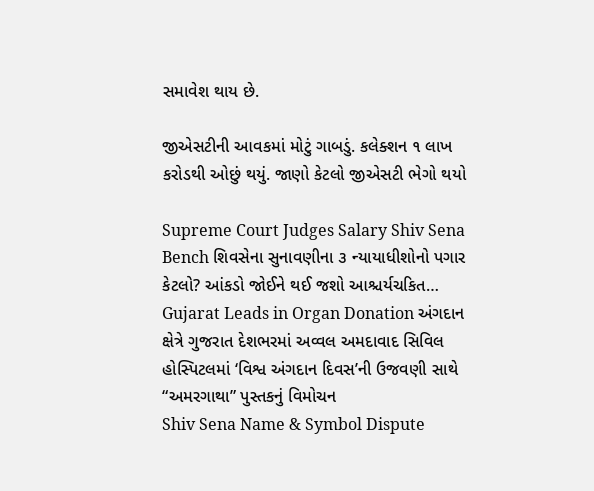સમાવેશ થાય છે.

જીએસટીની આવકમાં મોટું ગાબડું. કલેક્શન ૧ લાખ કરોડથી ઓછું થયું. જાણો કેટલો જીએસટી ભેગો થયો

Supreme Court Judges Salary Shiv Sena Bench શિવસેના સુનાવણીના ૩ ન્યાયાધીશોનો પગાર કેટલો? આંકડો જોઈને થઈ જશો આશ્ચર્યચકિત…
Gujarat Leads in Organ Donation અંગદાન ક્ષેત્રે ગુજરાત દેશભરમાં અવ્વલ અમદાવાદ સિવિલ હોસ્પિટલમાં ‘વિશ્વ અંગદાન દિવસ’ની ઉજવણી સાથે “અમરગાથા” પુસ્તકનું વિમોચન
Shiv Sena Name & Symbol Dispute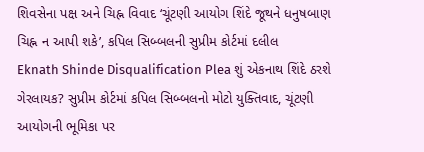શિવસેના પક્ષ અને ચિહ્ન વિવાદ ‘ચૂંટણી આયોગ શિંદે જૂથને ધનુષબાણ ચિહ્ન ન આપી શકે’, કપિલ સિબ્બલની સુપ્રીમ કોર્ટમાં દલીલ
Eknath Shinde Disqualification Plea શું એકનાથ શિંદે ઠરશે ગેરલાયક? સુપ્રીમ કોર્ટમાં કપિલ સિબ્બલનો મોટો યુક્તિવાદ, ચૂંટણી આયોગની ભૂમિકા પર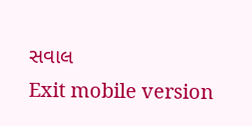સવાલ
Exit mobile version